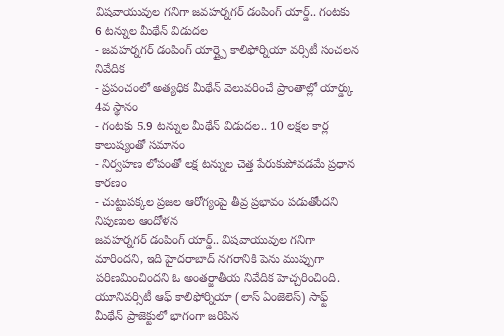విషవాయువుల గనిగా జవహర్నగర్ డంపింగ్ యార్డ్.. గంటకు 6 టన్నుల మీథేన్ విడుదల
- జవహర్నగర్ డంపింగ్ యార్డ్పై కాలిఫోర్నియా వర్సిటీ సంచలన నివేదిక
- ప్రపంచంలో అత్యధిక మీథేన్ వెలువరించే ప్రాంతాల్లో యార్డ్కు 4వ స్థానం
- గంటకు 5.9 టన్నుల మీథేన్ విడుదల.. 10 లక్షల కార్ల కాలుష్యంతో సమానం
- నిర్వహణ లోపంతో లక్ష టన్నుల చెత్త పేరుకుపోవడమే ప్రధాన కారణం
- చుట్టుపక్కల ప్రజల ఆరోగ్యంపై తీవ్ర ప్రభావం పడుతోందని నిపుణుల ఆందోళన
జవహర్నగర్ డంపింగ్ యార్డ్.. విషవాయువుల గనిగా మారిందని, ఇది హైదరాబాద్ నగరానికి పెను ముప్పుగా పరిణమించిందని ఓ అంతర్జాతీయ నివేదిక హెచ్చరించింది. యూనివర్సిటీ ఆఫ్ కాలిఫోర్నియా (లాస్ ఏంజెలెస్) సాఫ్ట్ మీథేన్ ప్రాజెక్టులో భాగంగా జరిపిన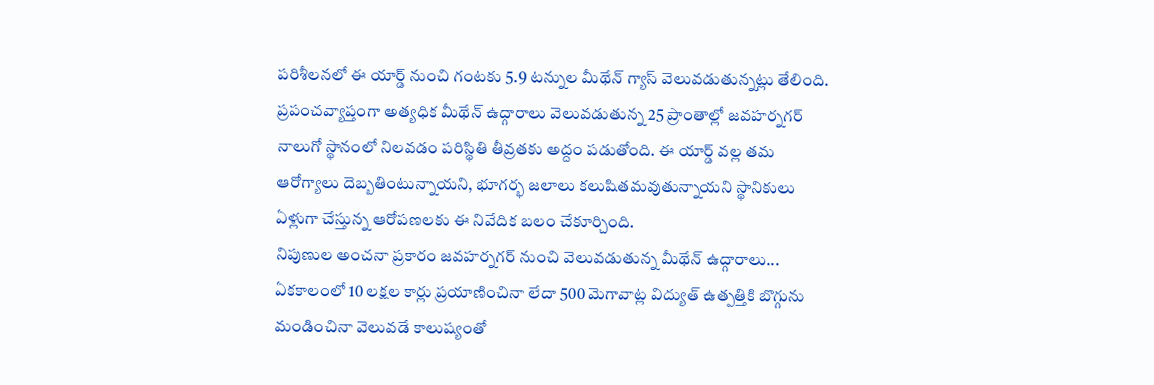పరిశీలనలో ఈ యార్డ్ నుంచి గంటకు 5.9 టన్నుల మీథేన్ గ్యాస్ వెలువడుతున్నట్లు తేలింది. ప్రపంచవ్యాప్తంగా అత్యధిక మీథేన్ ఉద్గారాలు వెలువడుతున్న 25 ప్రాంతాల్లో జవహర్నగర్ నాలుగో స్థానంలో నిలవడం పరిస్థితి తీవ్రతకు అద్దం పడుతోంది. ఈ యార్డ్ వల్ల తమ ఆరోగ్యాలు దెబ్బతింటున్నాయని, భూగర్భ జలాలు కలుషితమవుతున్నాయని స్థానికులు ఏళ్లుగా చేస్తున్న ఆరోపణలకు ఈ నివేదిక బలం చేకూర్చింది.
నిపుణుల అంచనా ప్రకారం జవహర్నగర్ నుంచి వెలువడుతున్న మీథేన్ ఉద్గారాలు... ఏకకాలంలో 10 లక్షల కార్లు ప్రయాణించినా లేదా 500 మెగావాట్ల విద్యుత్ ఉత్పత్తికి బొగ్గును మండించినా వెలువడే కాలుష్యంతో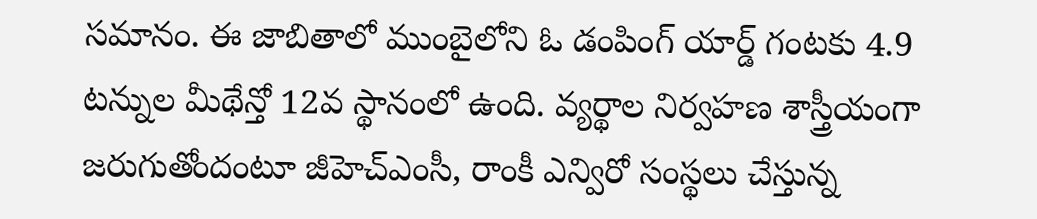సమానం. ఈ జాబితాలో ముంబైలోని ఓ డంపింగ్ యార్డ్ గంటకు 4.9 టన్నుల మీథేన్తో 12వ స్థానంలో ఉంది. వ్యర్థాల నిర్వహణ శాస్త్రీయంగా జరుగుతోందంటూ జీహెచ్ఎంసీ, రాంకీ ఎన్విరో సంస్థలు చేస్తున్న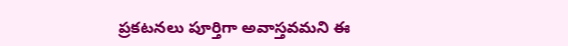ప్రకటనలు పూర్తిగా అవాస్తవమని ఈ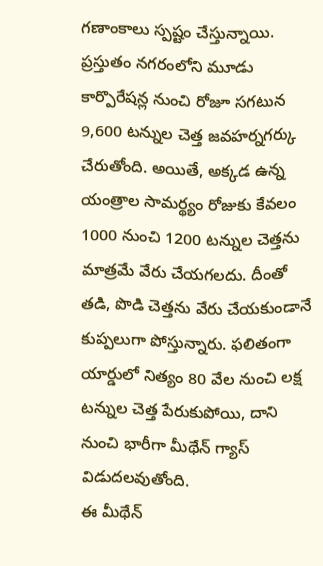గణాంకాలు స్పష్టం చేస్తున్నాయి.
ప్రస్తుతం నగరంలోని మూడు కార్పొరేషన్ల నుంచి రోజూ సగటున 9,600 టన్నుల చెత్త జవహర్నగర్కు చేరుతోంది. అయితే, అక్కడ ఉన్న యంత్రాల సామర్థ్యం రోజుకు కేవలం 1000 నుంచి 1200 టన్నుల చెత్తను మాత్రమే వేరు చేయగలదు. దీంతో తడి, పొడి చెత్తను వేరు చేయకుండానే కుప్పలుగా పోస్తున్నారు. ఫలితంగా యార్డులో నిత్యం 80 వేల నుంచి లక్ష టన్నుల చెత్త పేరుకుపోయి, దాని నుంచి భారీగా మీథేన్ గ్యాస్ విడుదలవుతోంది.
ఈ మీథేన్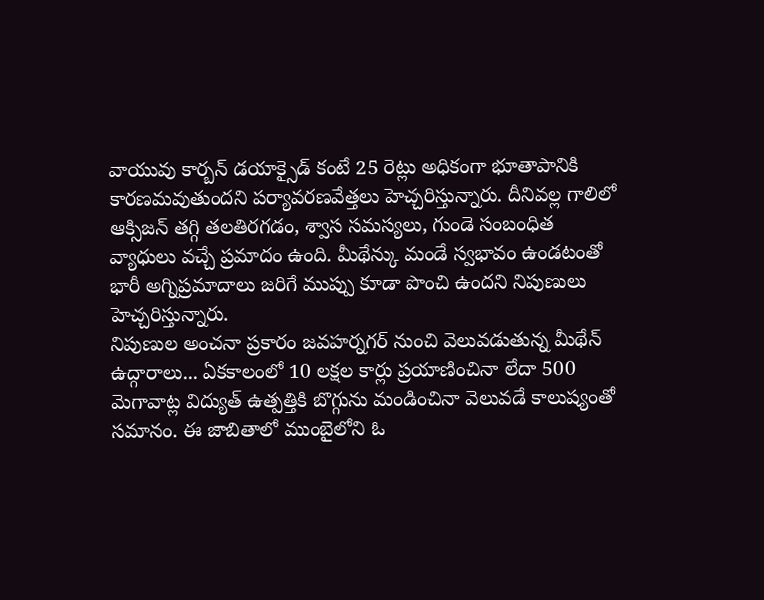వాయువు కార్బన్ డయాక్సైడ్ కంటే 25 రెట్లు అధికంగా భూతాపానికి కారణమవుతుందని పర్యావరణవేత్తలు హెచ్చరిస్తున్నారు. దీనివల్ల గాలిలో ఆక్సిజన్ తగ్గి తలతిరగడం, శ్వాస సమస్యలు, గుండె సంబంధిత వ్యాధులు వచ్చే ప్రమాదం ఉంది. మీథేన్కు మండే స్వభావం ఉండటంతో భారీ అగ్నిప్రమాదాలు జరిగే ముప్పు కూడా పొంచి ఉందని నిపుణులు హెచ్చరిస్తున్నారు.
నిపుణుల అంచనా ప్రకారం జవహర్నగర్ నుంచి వెలువడుతున్న మీథేన్ ఉద్గారాలు... ఏకకాలంలో 10 లక్షల కార్లు ప్రయాణించినా లేదా 500 మెగావాట్ల విద్యుత్ ఉత్పత్తికి బొగ్గును మండించినా వెలువడే కాలుష్యంతో సమానం. ఈ జాబితాలో ముంబైలోని ఓ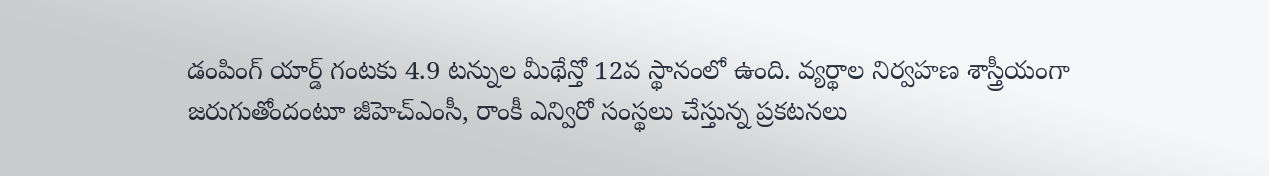డంపింగ్ యార్డ్ గంటకు 4.9 టన్నుల మీథేన్తో 12వ స్థానంలో ఉంది. వ్యర్థాల నిర్వహణ శాస్త్రీయంగా జరుగుతోందంటూ జీహెచ్ఎంసీ, రాంకీ ఎన్విరో సంస్థలు చేస్తున్న ప్రకటనలు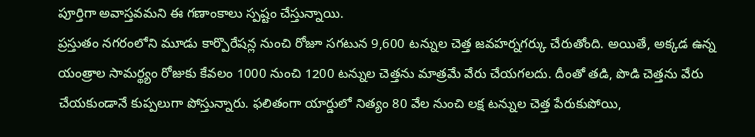పూర్తిగా అవాస్తవమని ఈ గణాంకాలు స్పష్టం చేస్తున్నాయి.
ప్రస్తుతం నగరంలోని మూడు కార్పొరేషన్ల నుంచి రోజూ సగటున 9,600 టన్నుల చెత్త జవహర్నగర్కు చేరుతోంది. అయితే, అక్కడ ఉన్న యంత్రాల సామర్థ్యం రోజుకు కేవలం 1000 నుంచి 1200 టన్నుల చెత్తను మాత్రమే వేరు చేయగలదు. దీంతో తడి, పొడి చెత్తను వేరు చేయకుండానే కుప్పలుగా పోస్తున్నారు. ఫలితంగా యార్డులో నిత్యం 80 వేల నుంచి లక్ష టన్నుల చెత్త పేరుకుపోయి,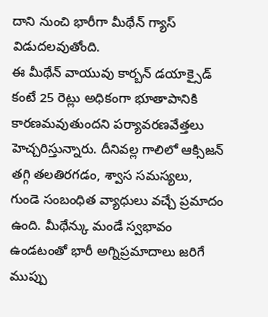దాని నుంచి భారీగా మీథేన్ గ్యాస్ విడుదలవుతోంది.
ఈ మీథేన్ వాయువు కార్బన్ డయాక్సైడ్ కంటే 25 రెట్లు అధికంగా భూతాపానికి కారణమవుతుందని పర్యావరణవేత్తలు హెచ్చరిస్తున్నారు. దీనివల్ల గాలిలో ఆక్సిజన్ తగ్గి తలతిరగడం, శ్వాస సమస్యలు, గుండె సంబంధిత వ్యాధులు వచ్చే ప్రమాదం ఉంది. మీథేన్కు మండే స్వభావం ఉండటంతో భారీ అగ్నిప్రమాదాలు జరిగే ముప్పు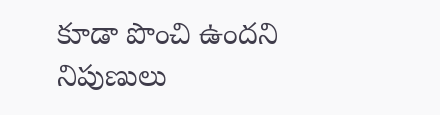కూడా పొంచి ఉందని నిపుణులు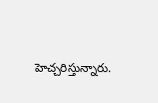హెచ్చరిస్తున్నారు.